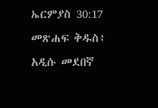ኤርምያስ 30:17 መጽሐፍ ቅዱስ፥ አዲሱ መደበኛ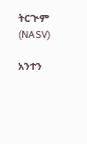ትርጒም (NASV)

አንተን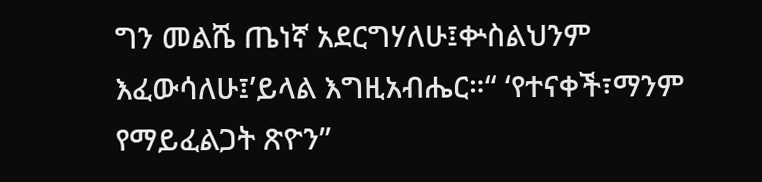ግን መልሼ ጤነኛ አደርግሃለሁ፤ቍስልህንም እፈውሳለሁ፤’ይላል እግዚአብሔር።“ ‘የተናቀች፣ማንም የማይፈልጋት ጽዮን”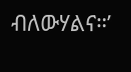ብለውሃልና።’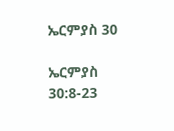ኤርምያስ 30

ኤርምያስ 30:8-23